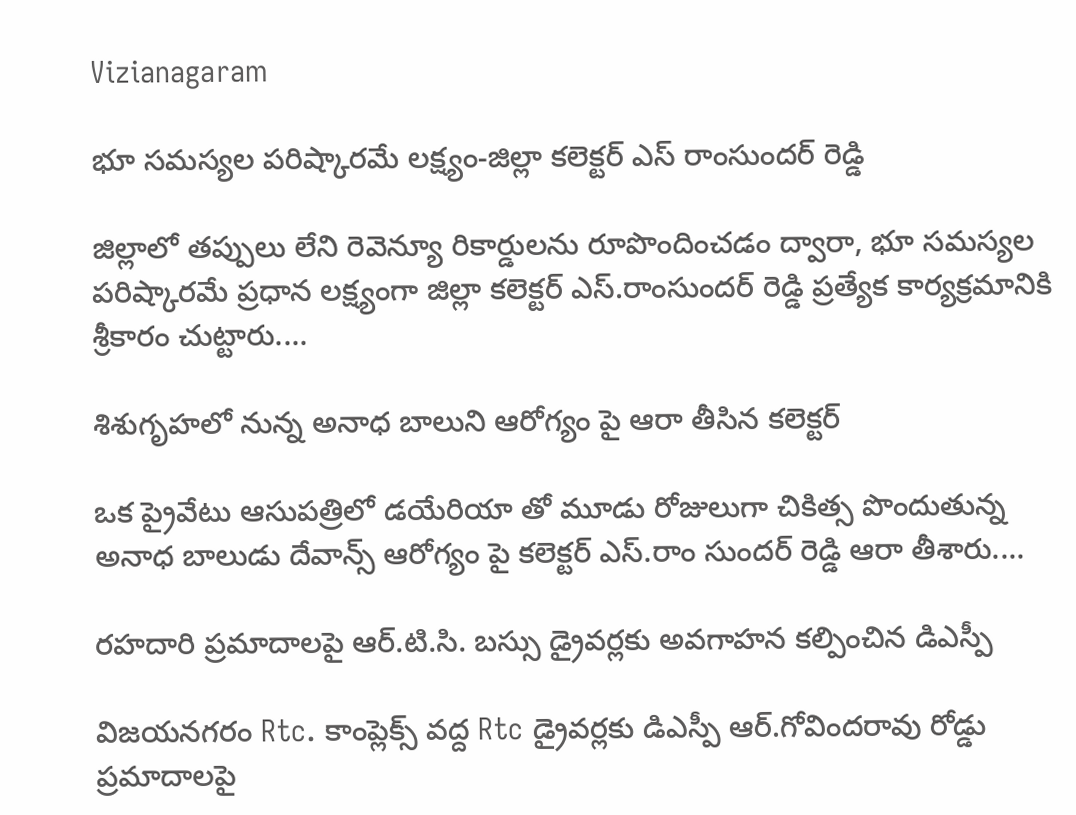Vizianagaram

భూ సమస్యల పరిష్కారమే లక్ష్యం-జిల్లా కలెక్టర్ ఎస్ రాంసుందర్ రెడ్డి

జిల్లాలో తప్పులు లేని రెవెన్యూ రికార్డులను రూపొందించడం ద్వారా, భూ సమస్యల పరిష్కారమే ప్రధాన లక్ష్యంగా జిల్లా కలెక్టర్ ఎస్.రాంసుందర్ రెడ్డి ప్రత్యేక కార్యక్రమానికి శ్రీకారం చుట్టారు....

శిశుగృహలో నున్న అనాధ బాలుని ఆరోగ్యం పై ఆరా తీసిన కలెక్టర్

ఒక ప్రైవేటు ఆసుపత్రిలో డయేరియా తో మూడు రోజులుగా చికిత్స పొందుతున్న అనాధ బాలుడు దేవాన్స్ ఆరోగ్యం పై కలెక్టర్ ఎస్.రాం సుందర్ రెడ్డి ఆరా తీశారు....

రహదారి ప్రమాదాలపై ఆర్.టి.సి. బస్సు డ్రైవర్లకు అవగాహన కల్పించిన డిఎస్పీ

విజయనగరం Rtc. కాంప్లెక్స్ వద్ద Rtc డ్రైవర్లకు డిఎస్పీ ఆర్.గోవిందరావు రోడ్డు ప్రమాదాలపై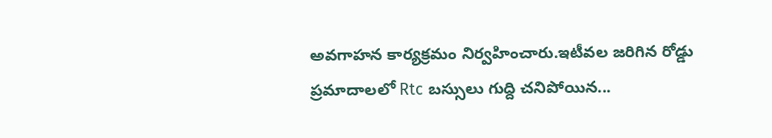అవగాహన కార్యక్రమం నిర్వహించారు.ఇటీవల జరిగిన రోడ్డు ప్రమాదాలలో Rtc బస్సులు గుద్ది చనిపోయిన...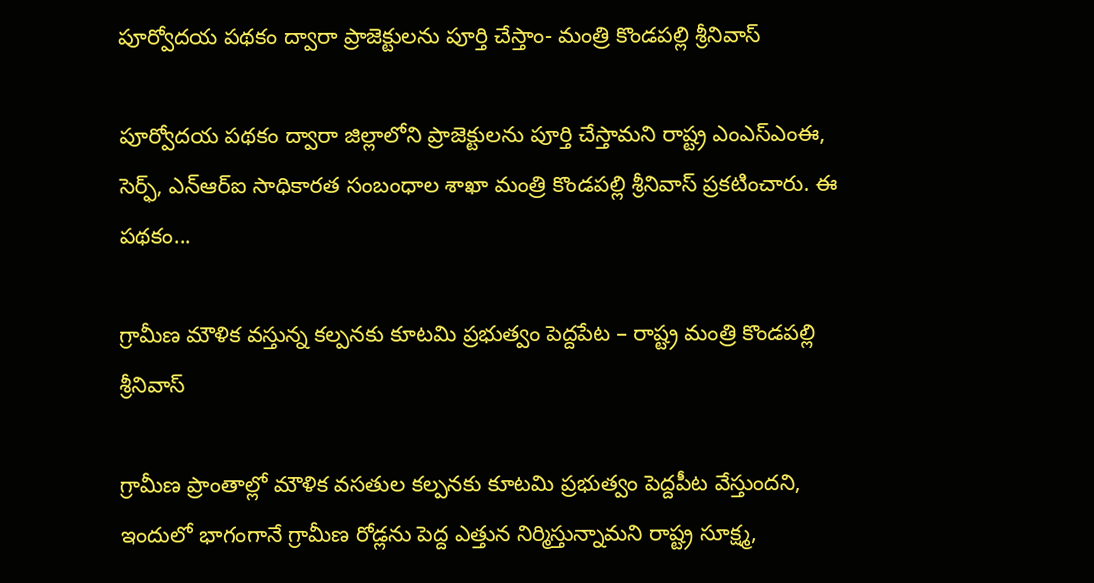పూర్వోదయ పథకం ద్వారా ప్రాజెక్టులను పూర్తి చేస్తాం- మంత్రి కొండపల్లి శ్రీనివాస్

పూర్వోదయ పథకం ద్వారా జిల్లాలోని ప్రాజెక్టులను పూర్తి చేస్తామని రాష్ట్ర ఎంఎస్ఎంఈ, సెర్ఫ్, ఎన్ఆర్ఐ సాధికారత సంబంధాల శాఖా మంత్రి కొండపల్లి శ్రీనివాస్ ప్రకటించారు. ఈ పథకం...

గ్రామీణ మౌళిక వస్తున్న కల్పనకు కూటమి ప్రభుత్వం పెద్దపేట – రాష్ట్ర మంత్రి కొండపల్లి శ్రీనివాస్

గ్రామీణ ప్రాంతాల్లో మౌళిక వసతుల కల్పనకు కూటమి ప్రభుత్వం పెద్దపీట వేస్తుందని, ఇందులో భాగంగానే గ్రామీణ రోడ్లను పెద్ద ఎత్తున నిర్మిస్తున్నామని రాష్ట్ర సూక్ష్మ,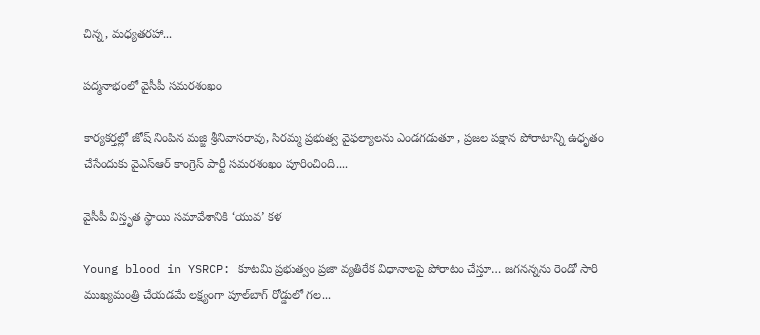చిన్న, మధ్యతరహా...

పద్మనాభంలో వైసీపీ సమరశంఖం

కార్యకర్తల్లో జోష్ నింపిన మజ్జి శ్రీనివాసరావు, సిరమ్మ ప్రభుత్వ వైఫల్యాలను ఎండగడుతూ , ప్రజల పక్షాన పోరాటాన్ని ఉధృతం చేసేందుకు వైఎస్ఆర్ కాంగ్రెస్ పార్టీ సమరశంఖం పూరించింది....

వైసీపీ విస్తృత స్థాయి సమావేశానికి ‘యువ’ కళ

Young blood in YSRCP: కూటమి ప్రభుత్వం ప్రజా వ్యతిరేక విధానాలపై పోరాటం చేస్తూ… జగనన్నను రెండో సారి ముఖ్యమంత్రి చేయడమే లక్ష్యంగా పూల్‌బాగ్ రోడ్డులో గల...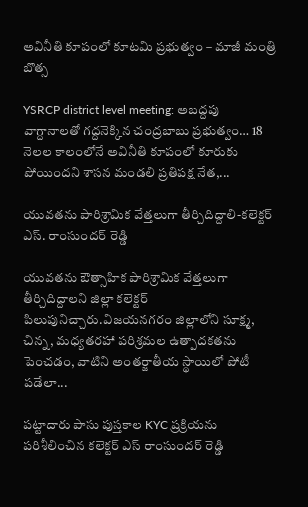అవినీతి కూపంలో కూటమి ప్రభుత్వం – మాజీ మంత్రి బొత్స

YSRCP district level meeting: అబద్దపు వాగ్దానాలతో గద్దనెక్కిన చంద్రబాబు ప్రభుత్వం… 18 నెలల కాలంలోనే అవినీతి కూపంలో కూరుకు పోయిందని శాసన మండలి ప్రతిపక్ష నేత,...

యువతను పారిశ్రామిక వేత్తలుగా తీర్చిదిద్దాలి-కలెక్టర్ ఎస్. రాంసుందర్ రెడ్డి

యువతను ఔత్సాహిక పారిశ్రామిక వేత్తలుగా తీర్చిదిద్దాలని జిల్లా కలెక్టర్ పిలుపునిచ్చారు.విజయనగరం జిల్లాలోని సూక్ష్మ, చిన్న, మధ్యతరహా పరిశ్రమల ఉత్పాదకతను పెంచడం, వాటిని అంతర్జాతీయ స్థాయిలో పోటీ పడేలా...

పట్టాదారు పాసు పుస్తకాల KYC ప్రక్రియను పరిశీలించిన కలెక్టర్ ఎస్ రాంసుందర్ రెడ్డి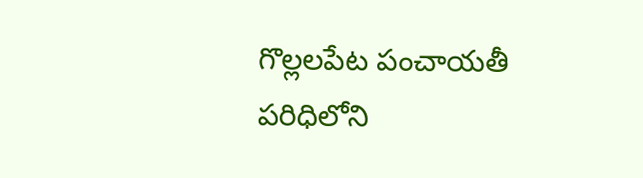గొల్లలపేట పంచాయతీ పరిధిలోని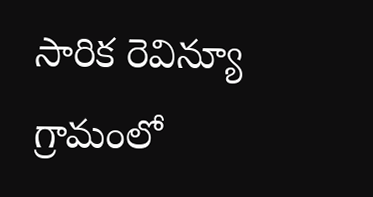సారిక రెవిన్యూ గ్రామంలో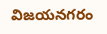విజయనగరం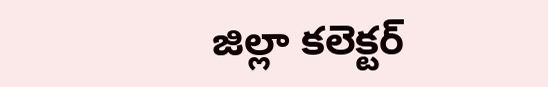జిల్లా కలెక్టర్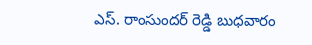ఎస్. రాంసుందర్ రెడ్డి బుధవారం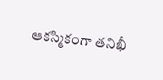ఆకస్మికంగా తనిఖీ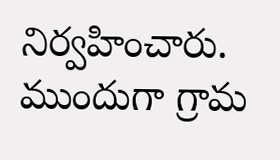నిర్వహించారు. ముందుగా గ్రామ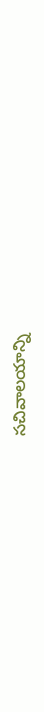సచివాలయాన్ని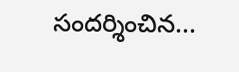సందర్శించిన...